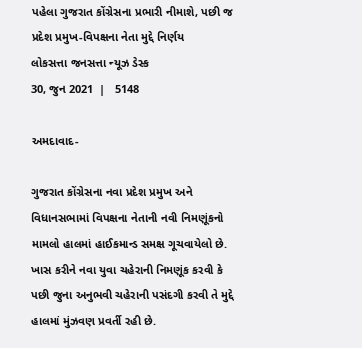પહેલા ગુજરાત કોંગ્રેસના પ્રભારી નીમાશે, પછી જ પ્રદેશ પ્રમુખ-વિપક્ષના નેતા મુદ્દે નિર્ણય
લોકસત્તા જનસત્તા ન્યૂઝ ડેસ્ક
30, જુન 2021  |   5148

અમદાવાદ-

ગુજરાત કોંગ્રેસના નવા પ્રદેશ પ્રમુખ અને વિધાનસભામાં વિપક્ષના નેતાની નવી નિમણૂંકનો મામલો હાલમાં હાઈકમાન્ડ સમક્ષ ગૂચવાયેલો છે. ખાસ કરીને નવા યુવા ચહેરાની નિમણૂંક કરવી કે પછી જુના અનુભવી ચહેરાની પસંદગી કરવી તે મુદ્દે હાલમાં મુંઝવણ પ્રવર્તી રહી છે.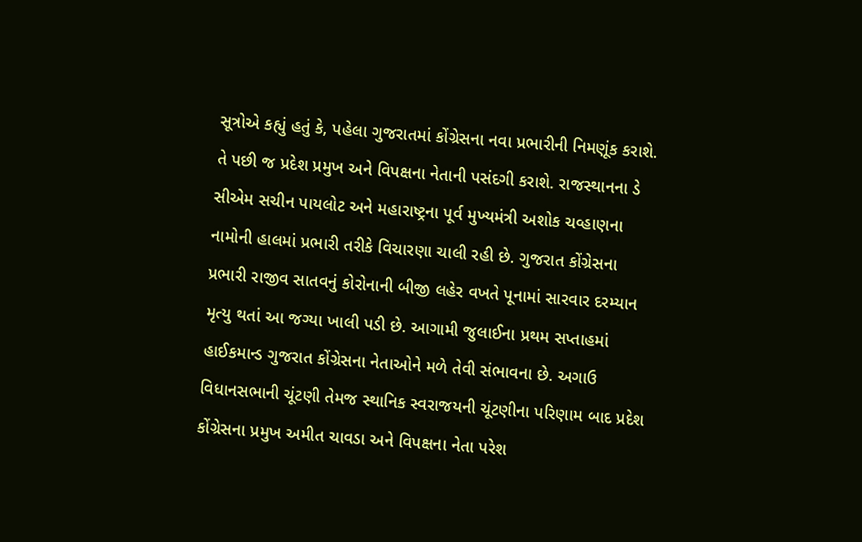સૂત્રોએ કહ્યું હતું કે, પહેલા ગુજરાતમાં કોંગ્રેસના નવા પ્રભારીની નિમણૂંક કરાશે. તે પછી જ પ્રદેશ પ્રમુખ અને વિપક્ષના નેતાની પસંદગી કરાશે. રાજસ્થાનના ડે સીએમ સચીન પાયલોટ અને મહારાષ્ટ્રના પૂર્વ મુખ્યમંત્રી અશોક ચવ્હાણના નામોની હાલમાં પ્રભારી તરીકે વિચારણા ચાલી રહી છે. ગુજરાત કોંગ્રેસના પ્રભારી રાજીવ સાતવનું કોરોનાની બીજી લહેર વખતે પૂનામાં સારવાર દરમ્યાન મૃત્યુ થતાં આ જગ્યા ખાલી પડી છે. આગામી જુલાઈના પ્રથમ સપ્તાહમાં હાઈકમાન્ડ ગુજરાત કોંગ્રેસના નેતાઓને મળે તેવી સંભાવના છે. અગાઉ વિધાનસભાની ચૂંટણી તેમજ સ્થાનિક સ્વરાજયની ચૂંટણીના પરિણામ બાદ પ્રદેશ કોંગ્રેસના પ્રમુખ અમીત ચાવડા અને વિપક્ષના નેતા પરેશ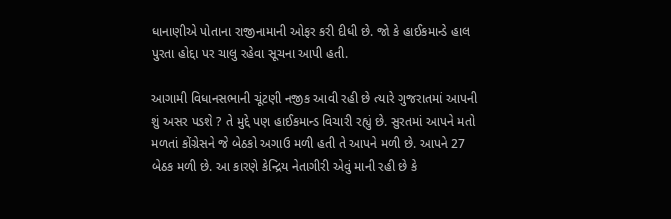ધાનાણીએ પોતાના રાજીનામાની ઓફર કરી દીધી છે. જો કે હાઈકમાન્ડે હાલ પુરતા હોદ્દા પર ચાલુ રહેવા સૂચના આપી હતી.

આગામી વિધાનસભાની ચૂંટણી નજીક આવી રહી છે ત્યારે ગુજરાતમાં આપની શું અસર પડશે ? તે મુદ્દે પણ હાઈકમાન્ડ વિચારી રહ્યું છે. સુરતમાં આપને મતો મળતાં કોંગ્રેસને જે બેઠકો અગાઉ મળી હતી તે આપને મળી છે. આપને 27 બેઠક મળી છે. આ કારણે કેન્દ્રિય નેતાગીરી એવું માની રહી છે કે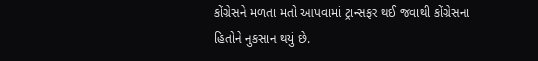કોંગ્રેસને મળતા મતો આપવામાં ટ્રાન્સફર થઈ જવાથી કોંગ્રેસના હિતોને નુકસાન થયું છે.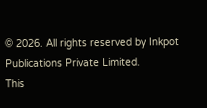© 2026. All rights reserved by Inkpot Publications Private Limited.
This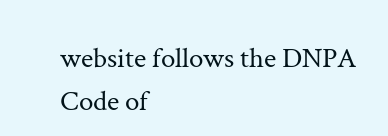website follows the DNPA Code of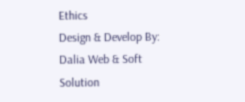Ethics
Design & Develop By:
Dalia Web & Soft Solution